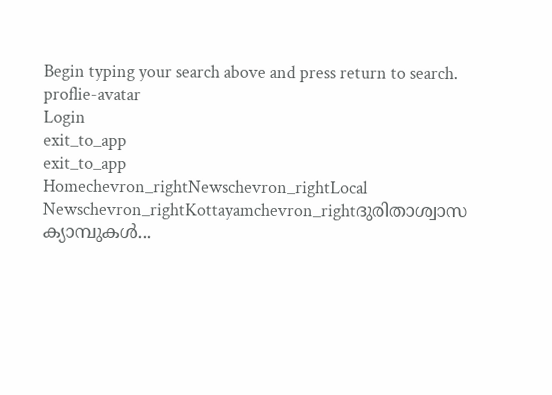Begin typing your search above and press return to search.
proflie-avatar
Login
exit_to_app
exit_to_app
Homechevron_rightNewschevron_rightLocal Newschevron_rightKottayamchevron_rightദുരിതാശ്വാസ ക്യാമ്പുകൾ...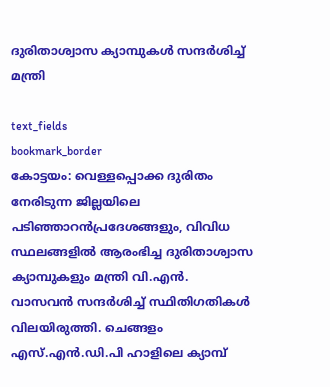ദുരിതാശ്വാസ ക്യാമ്പുകൾ സന്ദർശിച്ച് മന്ത്രി

text_fields
bookmark_border
കോട്ടയം: വെള്ളപ്പൊക്ക ദുരിതം നേരിടുന്ന ജില്ലയിലെ പടിഞ്ഞാറൻപ്രദേശങ്ങളും, വിവിധ സ്ഥലങ്ങളിൽ ആരംഭിച്ച ദുരിതാശ്വാസ ക്യാമ്പുകളും മന്ത്രി വി.എൻ. വാസവൻ സന്ദർശിച്ച് സ്ഥിതിഗതികൾ വിലയിരുത്തി. ചെങ്ങളം എസ്.എൻ.ഡി.പി ഹാളിലെ ക്യാമ്പ്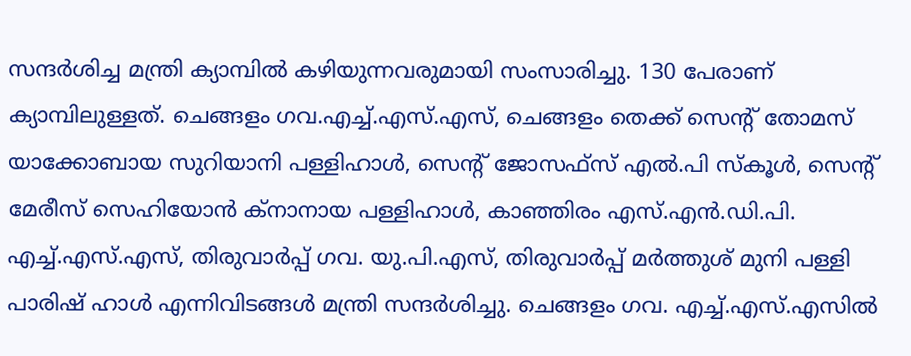സന്ദർശിച്ച മന്ത്രി ക്യാമ്പിൽ കഴിയുന്നവരുമായി സംസാരിച്ചു. 130 പേരാണ് ക്യാമ്പിലുള്ളത്. ചെങ്ങളം ഗവ.എച്ച്.എസ്.എസ്, ചെങ്ങളം തെക്ക് സെന്‍റ് തോമസ് യാക്കോബായ സുറിയാനി പള്ളിഹാൾ, സെന്‍റ് ജോസഫ്സ് എൽ.പി സ്‌കൂൾ, സെന്‍റ് മേരീസ് സെഹിയോൻ ക്നാനായ പള്ളിഹാൾ, കാഞ്ഞിരം എസ്.എൻ.ഡി.പി. എച്ച്.എസ്.എസ്, തിരുവാർപ്പ് ഗവ. യു.പി.എസ്, തിരുവാർപ്പ് മർത്തുശ് മുനി പള്ളി പാരിഷ് ഹാൾ എന്നിവിടങ്ങൾ മന്ത്രി സന്ദർശിച്ചു. ചെങ്ങളം ഗവ. എച്ച്.എസ്.എസിൽ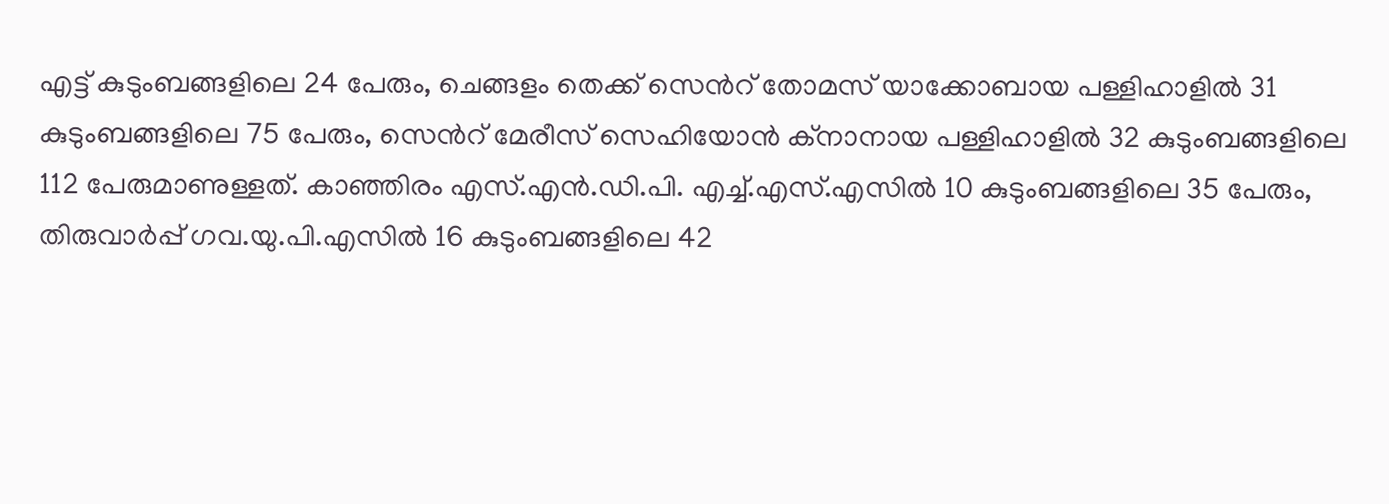എട്ട് കുടുംബങ്ങളിലെ 24 പേരും, ചെങ്ങളം തെക്ക് സെന്‍റ് തോമസ് യാക്കോബായ പള്ളിഹാളിൽ 31 കുടുംബങ്ങളിലെ 75 പേരും, സെന്‍റ് മേരീസ് സെഹിയോൻ ക്നാനായ പള്ളിഹാളിൽ 32 കുടുംബങ്ങളിലെ 112 പേരുമാണുള്ളത്. കാഞ്ഞിരം എസ്.എൻ.ഡി.പി. എച്ച്.എസ്.എസിൽ 10 കുടുംബങ്ങളിലെ 35 പേരും, തിരുവാർപ്പ് ഗവ.യു.പി.എസിൽ 16 കുടുംബങ്ങളിലെ 42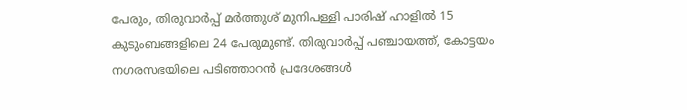പേരും, തിരുവാർപ്പ് മർത്തുശ് മുനിപള്ളി പാരിഷ് ഹാളിൽ 15 കുടുംബങ്ങളിലെ 24 പേരുമുണ്ട്. തിരുവാർപ്പ് പഞ്ചായത്ത്, കോട്ടയം നഗരസഭയിലെ പടിഞ്ഞാറൻ പ്രദേശങ്ങൾ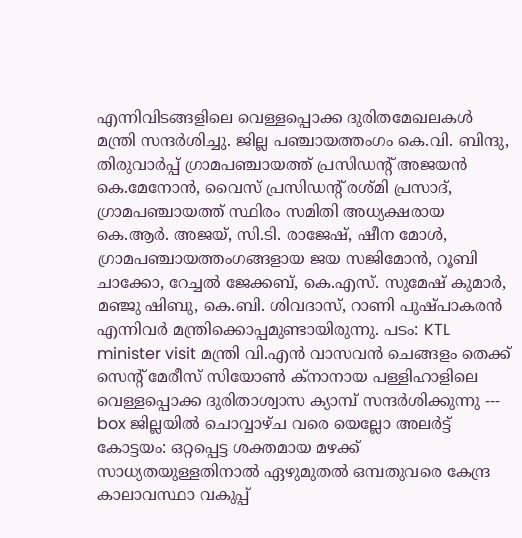എന്നിവിടങ്ങളിലെ വെള്ളപ്പൊക്ക ദുരിതമേഖലകൾ മന്ത്രി സന്ദർശിച്ചു. ജില്ല പഞ്ചായത്തംഗം കെ.വി. ബിന്ദു, തിരുവാർപ്പ് ഗ്രാമപഞ്ചായത്ത് പ്രസിഡന്‍റ് അജയൻ കെ.മേനോൻ, വൈസ് പ്രസിഡന്‍റ് രശ്മി പ്രസാദ്, ഗ്രാമപഞ്ചായത്ത് സ്ഥിരം സമിതി അധ്യക്ഷരായ കെ.ആർ. അജയ്, സി.ടി. രാജേഷ്, ഷീന മോൾ, ഗ്രാമപഞ്ചായത്തംഗങ്ങളായ ജയ സജിമോൻ, റൂബി ചാക്കോ, റേച്ചൽ ജേക്കബ്, കെ.എസ്. സുമേഷ് കുമാർ, മഞ്ജു ഷിബു, കെ.ബി. ശിവദാസ്, റാണി പുഷ്പാകരൻ എന്നിവർ മന്ത്രിക്കൊപ്പമുണ്ടായിരുന്നു. പടം: KTL minister visit മന്ത്രി വി.എൻ വാസവൻ ചെങ്ങളം തെക്ക് സെന്‍റ് മേരീസ് സിയോൺ ക്‌നാനായ പള്ളിഹാളിലെ വെള്ളപ്പൊക്ക ദുരിതാശ്വാസ ക്യാമ്പ് സന്ദർശിക്കുന്നു --- box ജില്ലയിൽ ചൊവ്വാഴ്ച വരെ യെല്ലോ അലർട്ട് കോട്ടയം: ഒറ്റപ്പെട്ട ശക്തമായ മഴക്ക് സാധ്യതയുള്ളതിനാൽ ഏഴുമുതൽ ഒമ്പതുവരെ കേന്ദ്ര കാലാവസ്ഥാ വകുപ്പ്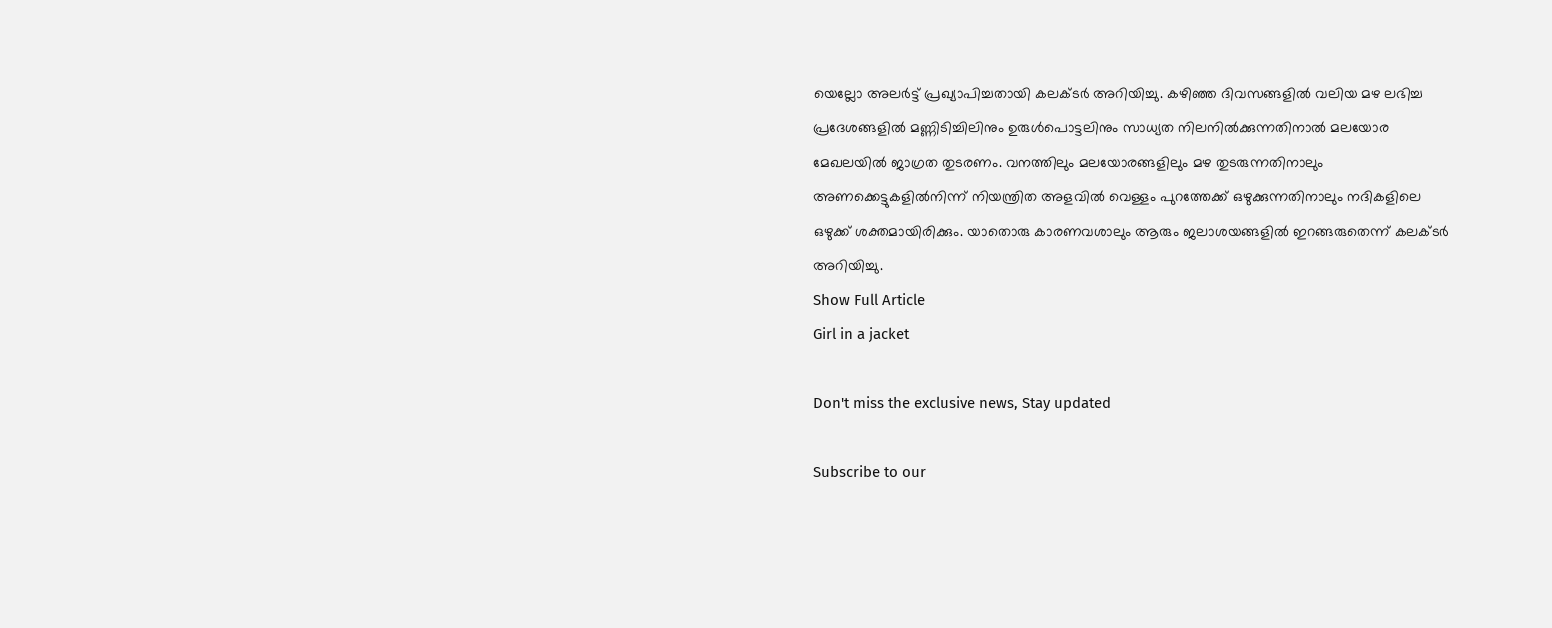യെല്ലോ അലർട്ട് പ്രഖ്യാപിച്ചതായി കലക്ടർ അറിയിച്ചു. കഴിഞ്ഞ ദിവസങ്ങളിൽ വലിയ മഴ ലഭിച്ച പ്രദേശങ്ങളിൽ മണ്ണിടിച്ചിലിനും ഉരുൾപൊട്ടലിനും സാധ്യത നിലനിൽക്കുന്നതിനാൽ മലയോര മേഖലയിൽ ജാഗ്രത തുടരണം. വനത്തിലും മലയോരങ്ങളിലും മഴ തുടരുന്നതിനാലും അണക്കെട്ടുകളിൽനിന്ന് നിയന്ത്രിത അളവിൽ വെള്ളം പുറത്തേക്ക് ഒഴുക്കുന്നതിനാലും നദികളിലെ ഒഴുക്ക് ശക്തമായിരിക്കും. യാതൊരു കാരണവശാലും ആരും ജലാശയങ്ങളിൽ ഇറങ്ങരുതെന്ന് കലക്ടർ അറിയിച്ചു.
Show Full Article
Girl in a jacket

Don't miss the exclusive news, Stay updated

Subscribe to our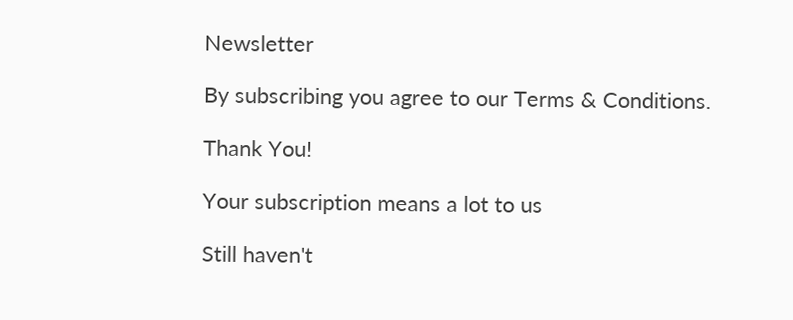Newsletter

By subscribing you agree to our Terms & Conditions.

Thank You!

Your subscription means a lot to us

Still haven't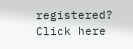registered? Click here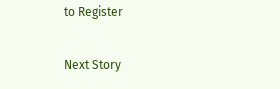to Register

Next Story